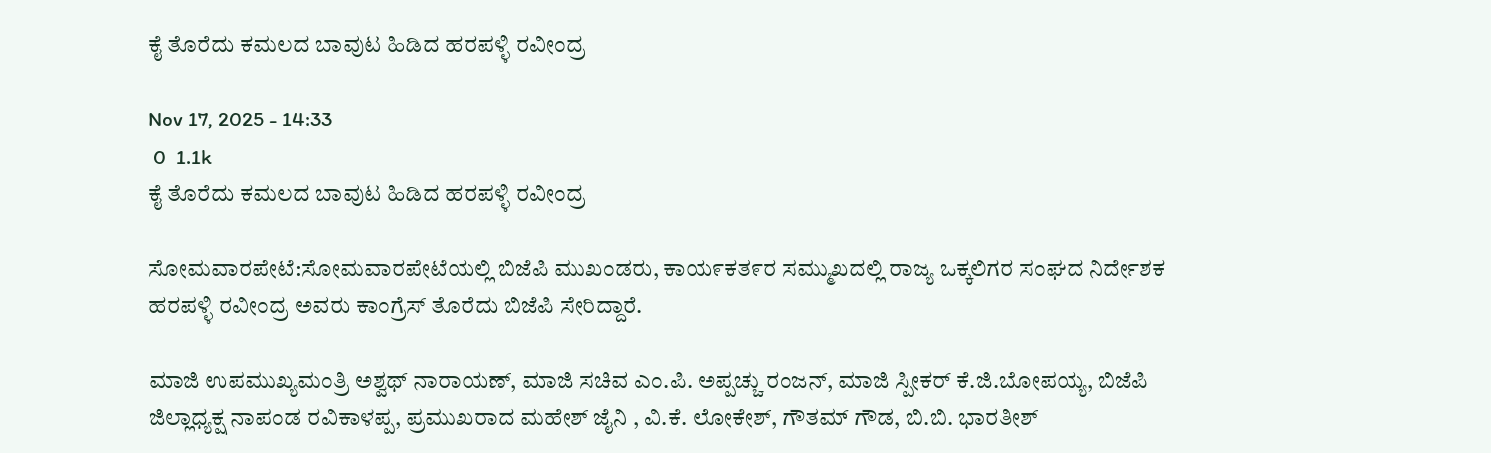ಕೈ ತೊರೆದು ಕಮಲದ ಬಾವುಟ ಹಿಡಿದ ಹರಪಳ್ಳಿ ರವೀಂದ್ರ

Nov 17, 2025 - 14:33
 0  1.1k
ಕೈ ತೊರೆದು ಕಮಲದ ಬಾವುಟ ಹಿಡಿದ ಹರಪಳ್ಳಿ ರವೀಂದ್ರ

ಸೋಮವಾರಪೇಟೆ:ಸೋಮವಾರಪೇಟೆಯಲ್ಲಿ ಬಿಜೆಪಿ ಮುಖಂಡರು, ಕಾಯ೯ಕತ೯ರ ಸಮ್ಮುಖದಲ್ಲಿ ರಾಜ್ಯ ಒಕ್ಕಲಿಗರ ಸಂಘದ ನಿರ್ದೇಶಕ ಹರಪಳ್ಳಿ ರವೀಂದ್ರ ಅವರು ಕಾಂಗ್ರೆಸ್ ‌ತೊರೆದು ಬಿಜೆಪಿ ಸೇರಿದ್ದಾರೆ.

ಮಾಜಿ ಉಪಮುಖ್ಯಮಂತ್ರಿ ಅಶ್ವಥ್ ನಾರಾಯಣ್, ಮಾಜಿ ಸಚಿವ ಎಂ.ಪಿ. ಅಪ್ಪಚ್ಚು ರಂಜನ್, ಮಾಜಿ ಸ್ಪೀಕರ್ ಕೆ.ಜಿ.ಬೋಪಯ್ಯ, ಬಿಜೆಪಿ ಜಿಲ್ಲಾಧ್ಯಕ್ಷ ನಾಪಂಡ ರವಿಕಾಳಪ್ಪ, ಪ್ರಮುಖರಾದ ಮಹೇಶ್ ಜೈನಿ , ವಿ.ಕೆ. ಲೋಕೇಶ್, ಗೌತಮ್ ಗೌಡ, ಬಿ.ಬಿ. ಭಾರತೀಶ್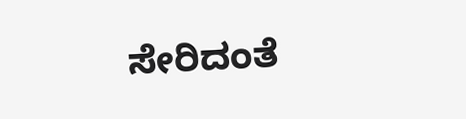ಸೇರಿದಂತೆ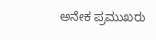ಅನೇಕ ಪ್ರಮುಖರು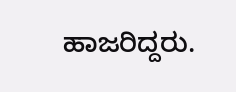ಹಾಜರಿದ್ದರು.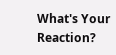What's Your Reaction?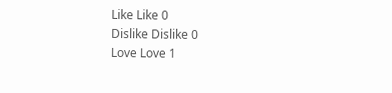Like Like 0
Dislike Dislike 0
Love Love 1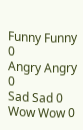Funny Funny 0
Angry Angry 0
Sad Sad 0
Wow Wow 0